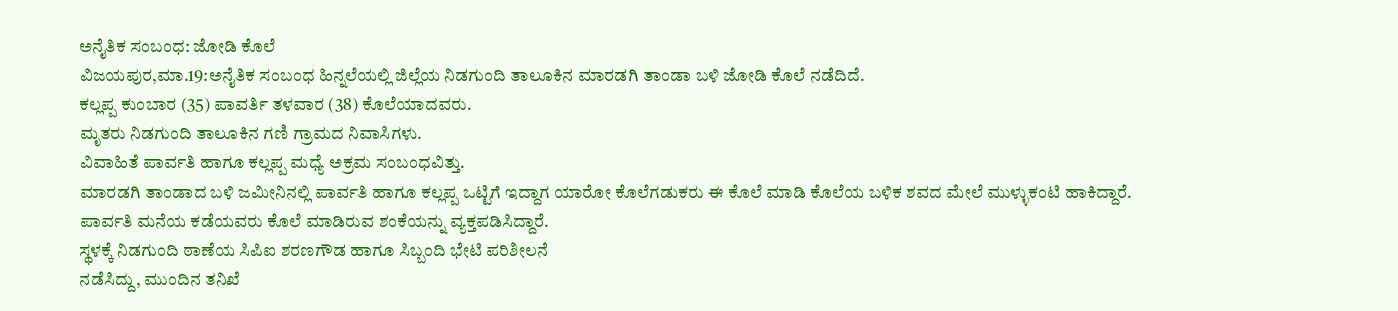ಅನೈತಿಕ ಸಂಬಂಧ: ಜೋಡಿ ಕೊಲೆ
ವಿಜಯಪುರ,ಮಾ.19:ಅನೈತಿಕ ಸಂಬಂಧ ಹಿನ್ನಲೆಯಲ್ಲಿ ಜಿಲ್ಲೆಯ ನಿಡಗುಂದಿ ತಾಲೂಕಿನ ಮಾರಡಗಿ ತಾಂಡಾ ಬಳಿ ಜೋಡಿ ಕೊಲೆ ನಡೆದಿದೆ.
ಕಲ್ಲಪ್ಪ ಕುಂಬಾರ (35) ಪಾವರ್ತಿ ತಳವಾರ (38) ಕೊಲೆಯಾದವರು.
ಮೃತರು ನಿಡಗುಂದಿ ತಾಲೂಕಿನ ಗಣಿ ಗ್ರಾಮದ ನಿವಾಸಿಗಳು.
ವಿವಾಹಿತೆ ಪಾರ್ವತಿ ಹಾಗೂ ಕಲ್ಲಪ್ಪ ಮಧ್ಯೆ ಅಕ್ರಮ ಸಂಬಂಧವಿತ್ತು.
ಮಾರಡಗಿ ತಾಂಡಾದ ಬಳಿ ಜಮೀನಿನಲ್ಲಿ ಪಾರ್ವತಿ ಹಾಗೂ ಕಲ್ಲಪ್ಪ ಒಟ್ಟಿಗೆ ಇದ್ದಾಗ ಯಾರೋ ಕೊಲೆಗಡುಕರು ಈ ಕೊಲೆ ಮಾಡಿ ಕೊಲೆಯ ಬಳಿಕ ಶವದ ಮೇಲೆ ಮುಳ್ಳುಕಂಟಿ ಹಾಕಿದ್ದಾರೆ.
ಪಾರ್ವತಿ ಮನೆಯ ಕಡೆಯವರು ಕೊಲೆ ಮಾಡಿರುವ ಶಂಕೆಯನ್ನು ವ್ಯಕ್ತಪಡಿಸಿದ್ದಾರೆ.
ಸ್ಥಳಕ್ಕೆ ನಿಡಗುಂದಿ ಠಾಣೆಯ ಸಿಪಿಐ ಶರಣಗೌಡ ಹಾಗೂ ಸಿಬ್ಬಂದಿ ಭೇಟಿ ಪರಿಶೀಲನೆ
ನಡೆಸಿದ್ದು, ಮುಂದಿನ ತನಿಖೆ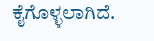ಕೈಗೊಳ್ಳಲಾಗಿದೆ.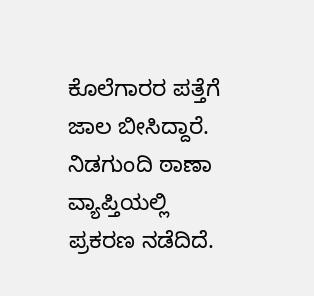ಕೊಲೆಗಾರರ ಪತ್ತೆಗೆ ಜಾಲ ಬೀಸಿದ್ದಾರೆ.
ನಿಡಗುಂದಿ ಠಾಣಾ ವ್ಯಾಪ್ತಿಯಲ್ಲಿ ಪ್ರಕರಣ ನಡೆದಿದೆ.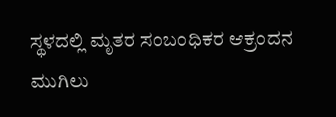ಸ್ಥಳದಲ್ಲಿ ಮೃತರ ಸಂಬಂಧಿಕರ ಆಕ್ರಂದನ ಮುಗಿಲು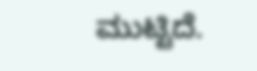ಮುಟ್ಟಿದೆ.